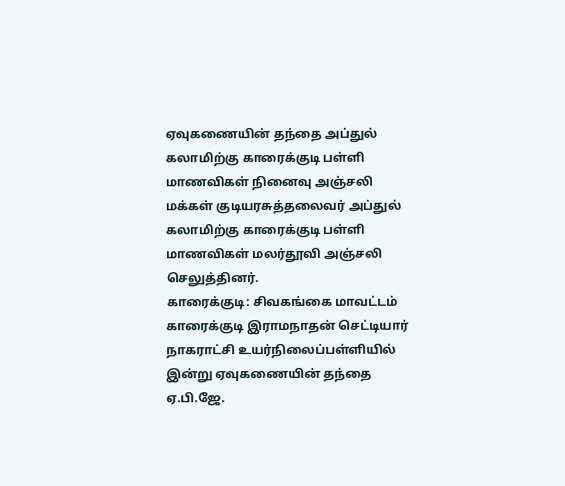ஏவுகணையின் தந்தை அப்துல் கலாமிற்கு காரைக்குடி பள்ளி மாணவிகள் நினைவு அஞ்சலி
மக்கள் குடியரசுத்தலைவர் அப்துல் கலாமிற்கு காரைக்குடி பள்ளி மாணவிகள் மலர்தூவி அஞ்சலி செலுத்தினர்.
காரைக்குடி: சிவகங்கை மாவட்டம் காரைக்குடி இராமநாதன் செட்டியார் நாகராட்சி உயர்நிலைப்பள்ளியில் இன்று ஏவுகணையின் தந்தை ஏ.பி.ஜே.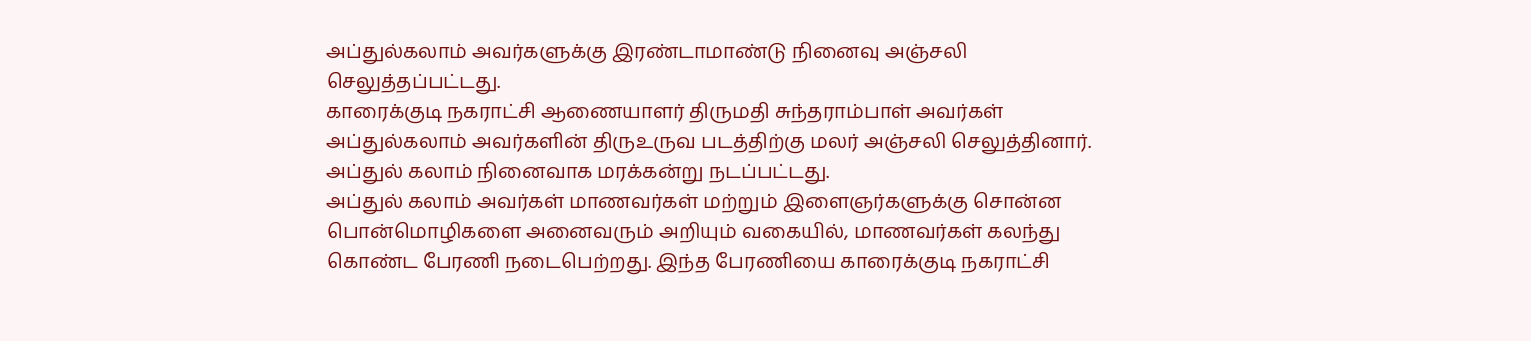அப்துல்கலாம் அவர்களுக்கு இரண்டாமாண்டு நினைவு அஞ்சலி செலுத்தப்பட்டது.
காரைக்குடி நகராட்சி ஆணையாளர் திருமதி சுந்தராம்பாள் அவர்கள் அப்துல்கலாம் அவர்களின் திருஉருவ படத்திற்கு மலர் அஞ்சலி செலுத்தினார். அப்துல் கலாம் நினைவாக மரக்கன்று நடப்பட்டது.
அப்துல் கலாம் அவர்கள் மாணவர்கள் மற்றும் இளைஞர்களுக்கு சொன்ன பொன்மொழிகளை அனைவரும் அறியும் வகையில், மாணவர்கள் கலந்து கொண்ட பேரணி நடைபெற்றது. இந்த பேரணியை காரைக்குடி நகராட்சி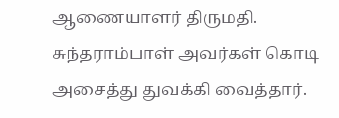ஆணையாளர் திருமதி. சுந்தராம்பாள் அவர்கள் கொடி அசைத்து துவக்கி வைத்தார்.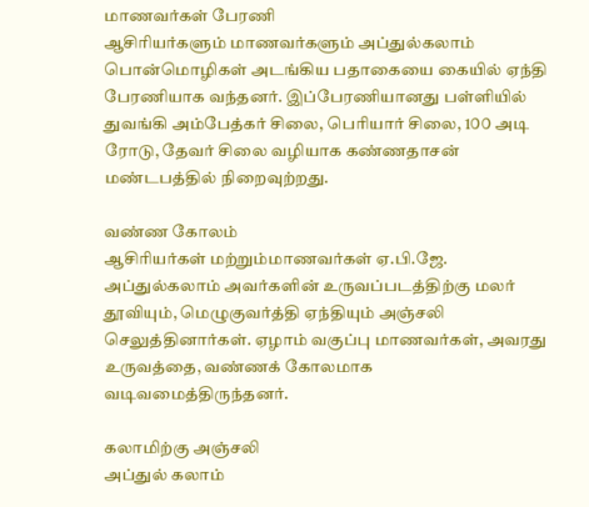மாணவர்கள் பேரணி
ஆசிரியர்களும் மாணவர்களும் அப்துல்கலாம் பொன்மொழிகள் அடங்கிய பதாகையை கையில் ஏந்தி பேரணியாக வந்தனர். இப்பேரணியானது பள்ளியில் துவங்கி அம்பேத்கர் சிலை, பெரியார் சிலை, 1௦௦ அடி ரோடு, தேவர் சிலை வழியாக கண்ணதாசன் மண்டபத்தில் நிறைவுற்றது.

வண்ண கோலம்
ஆசிரியர்கள் மற்றும்மாணவர்கள் ஏ.பி.ஜே. அப்துல்கலாம் அவர்களின் உருவப்படத்திற்கு மலர் தூவியும், மெழுகுவர்த்தி ஏந்தியும் அஞ்சலி செலுத்தினார்கள். ஏழாம் வகுப்பு மாணவர்கள், அவரது உருவத்தை, வண்ணக் கோலமாக வடிவமைத்திருந்தனர்.

கலாமிற்கு அஞ்சலி
அப்துல் கலாம்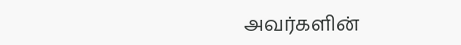அவர்களின்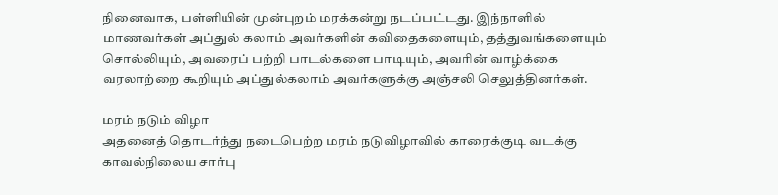நினைவாக, பள்ளியின் முன்புறம் மரக்கன்று நடப்பட்டது. இந்நாளில் மாணவர்கள் அப்துல் கலாம் அவர்களின் கவிதைகளையும், தத்துவங்களையும் சொல்லியும், அவரைப் பற்றி பாடல்களை பாடியும், அவரின் வாழ்க்கை வரலாற்றை கூறியும் அப்துல்கலாம் அவர்களுக்கு அஞ்சலி செலுத்தினர்கள்.

மரம் நடும் விழா
அதனைத் தொடர்ந்து நடைபெற்ற மரம் நடுவிழாவில் காரைக்குடி வடக்கு காவல்நிலைய சார்பு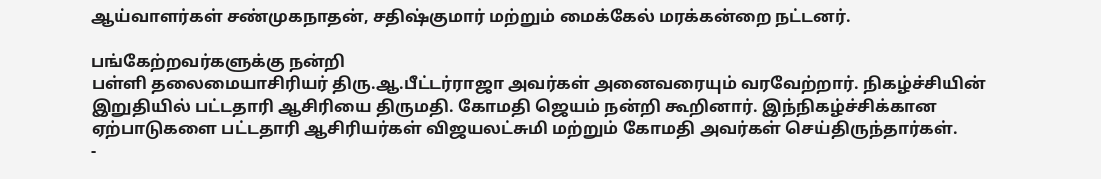ஆய்வாளர்கள் சண்முகநாதன், சதிஷ்குமார் மற்றும் மைக்கேல் மரக்கன்றை நட்டனர்.

பங்கேற்றவர்களுக்கு நன்றி
பள்ளி தலைமையாசிரியர் திரு.ஆ.பீட்டர்ராஜா அவர்கள் அனைவரையும் வரவேற்றார். நிகழ்ச்சியின் இறுதியில் பட்டதாரி ஆசிரியை திருமதி. கோமதி ஜெயம் நன்றி கூறினார். இந்நிகழ்ச்சிக்கான ஏற்பாடுகளை பட்டதாரி ஆசிரியர்கள் விஜயலட்சுமி மற்றும் கோமதி அவர்கள் செய்திருந்தார்கள்.
-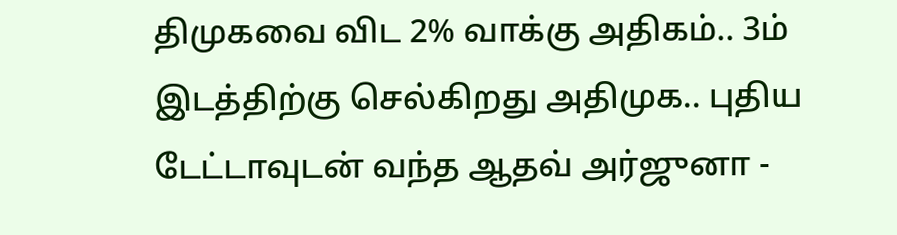திமுகவை விட 2% வாக்கு அதிகம்.. 3ம் இடத்திற்கு செல்கிறது அதிமுக.. புதிய டேட்டாவுடன் வந்த ஆதவ் அர்ஜுனா -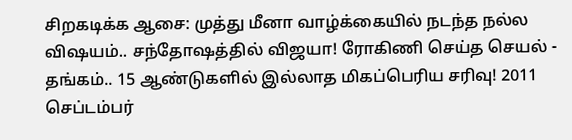சிறகடிக்க ஆசை: முத்து மீனா வாழ்க்கையில் நடந்த நல்ல விஷயம்.. சந்தோஷத்தில் விஜயா! ரோகிணி செய்த செயல் -
தங்கம்.. 15 ஆண்டுகளில் இல்லாத மிகப்பெரிய சரிவு! 2011 செப்டம்பர்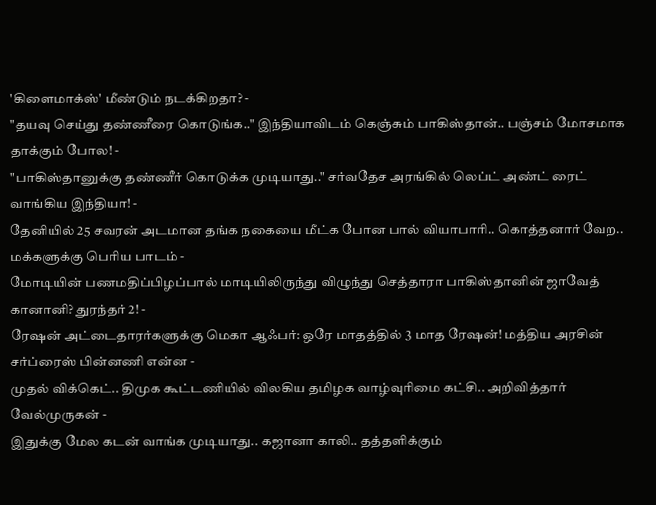'கிளைமாக்ஸ்' மீண்டும் நடக்கிறதா? -
"தயவு செய்து தண்ணீரை கொடுங்க.." இந்தியாவிடம் கெஞ்சும் பாகிஸ்தான்.. பஞ்சம் மோசமாக தாக்கும் போல! -
"பாகிஸ்தானுக்கு தண்ணீர் கொடுக்க முடியாது.." சர்வதேச அரங்கில் லெப்ட் அண்ட் ரைட் வாங்கிய இந்தியா! -
தேனியில் 25 சவரன் அடமான தங்க நகையை மீட்க போன பால் வியாபாரி.. கொத்தனார் வேற.. மக்களுக்கு பெரிய பாடம் -
மோடியின் பணமதிப்பிழப்பால் மாடியிலிருந்து விழுந்து செத்தாரா பாகிஸ்தானின் ஜாவேத் கானானி? துரந்தர் 2! -
ரேஷன் அட்டைதாரர்களுக்கு மெகா ஆஃபர்: ஒரே மாதத்தில் 3 மாத ரேஷன்! மத்திய அரசின் சர்ப்ரைஸ் பின்னணி என்ன -
முதல் விக்கெட்.. திமுக கூட்டணியில் விலகிய தமிழக வாழ்வுரிமை கட்சி.. அறிவித்தார் வேல்முருகன் -
இதுக்கு மேல கடன் வாங்க முடியாது.. கஜானா காலி.. தத்தளிக்கும்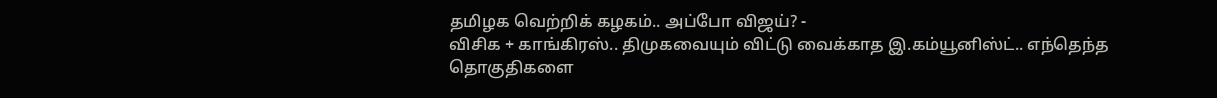தமிழக வெற்றிக் கழகம்.. அப்போ விஜய்? -
விசிக + காங்கிரஸ்.. திமுகவையும் விட்டு வைக்காத இ.கம்யூனிஸ்ட்.. எந்தெந்த தொகுதிகளை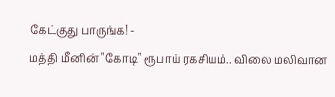கேட்குது பாருங்க! -
மத்தி மீனின் "கோடி" ரூபாய் ரகசியம்.. விலை மலிவான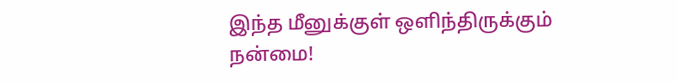இந்த மீனுக்குள் ஒளிந்திருக்கும் நன்மை!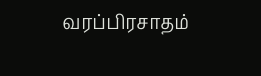வரப்பிரசாதம்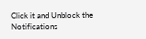Click it and Unblock the Notifications